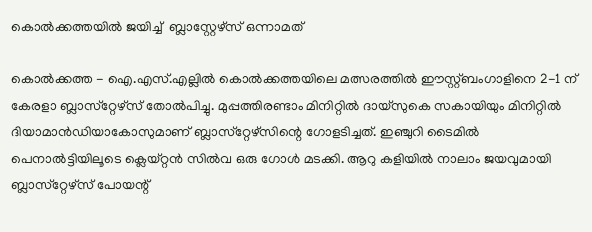കൊല്‍ക്കത്തയില്‍ ജയിച്ച്  ബ്ലാസ്റ്റേഴ്‌സ് ഒന്നാമത്

കൊല്‍ക്കത്ത - ഐ.എസ്.എല്ലില്‍ കൊല്‍ക്കത്തയിലെ മത്സരത്തില്‍ ഈസ്റ്റ്ബംഗാളിനെ 2-1 ന് കേരളാ ബ്ലാസ്‌റ്റേഴ്‌സ് തോല്‍പിച്ചു. മുപ്പത്തിരണ്ടാം മിനിറ്റില്‍ ദായ്‌സുകെ സകായിയും മിനിറ്റില്‍ ദിയാമാന്‍ഡിയാകോസുമാണ് ബ്ലാസ്‌റ്റേഴ്‌സിന്റെ ഗോളടിച്ചത്. ഇഞ്ചുറി ടൈമില്‍ പെനാല്‍ട്ടിയിലൂടെ ക്ലെയ്റ്റന്‍ സില്‍വ ഒരു ഗോള്‍ മടക്കി. ആറു കളിയില്‍ നാലാം ജയവുമായി ബ്ലാസ്‌റ്റേഴ്‌സ് പോയന്റ്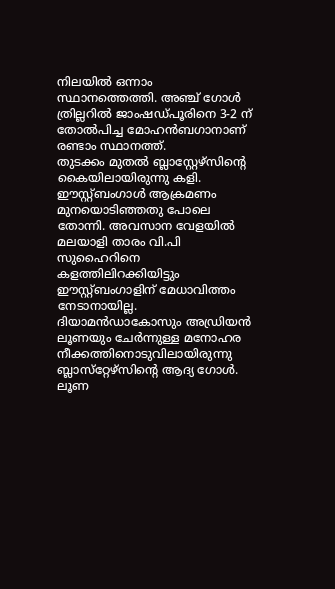നിലയില്‍ ഒന്നാം സ്ഥാനത്തെത്തി. അഞ്ച് ഗോള്‍ ത്രില്ലറില്‍ ജാംഷഡ്പൂരിനെ 3-2 ന് തോല്‍പിച്ച മോഹന്‍ബഗാനാണ് രണ്ടാം സ്ഥാനത്ത്.
തുടക്കം മുതല്‍ ബ്ലാസ്റ്റേഴ്‌സിന്റെ കൈയിലായിരുന്നു കളി. ഈസ്റ്റ്ബംഗാള്‍ ആക്രമണം മുനയൊടിഞ്ഞതു പോലെ തോന്നി. അവസാന വേളയില്‍ മലയാളി താരം വി.പി സുഹൈറിനെ കളത്തിലിറക്കിയിട്ടും ഈസ്റ്റ്ബംഗാളിന് മേധാവിത്തം നേടാനായില്ല. ദിയാമന്‍ഡാകോസും അഡ്രിയന്‍ ലൂണയും ചേര്‍ന്നുള്ള മനോഹര നീക്കത്തിനൊടുവിലായിരുന്നു ബ്ലാസ്‌റ്റേഴ്‌സിന്റെ ആദ്യ ഗോള്‍. ലൂണ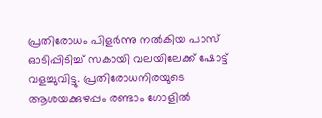പ്രതിരോധം പിളര്‍ന്നു നല്‍കിയ പാസ് ഓടിപ്പിടിച്ച് സകായി വലയിലേക്ക് ഷോട്ട് വളച്ചുവിട്ടു. പ്രതിരോധനിരയുടെ ആശയക്കുഴപ്പം രണ്ടാം ഗോളില്‍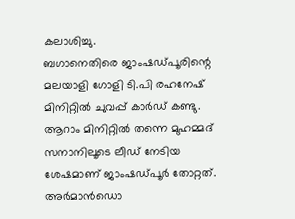കലാശിച്ചു.
ബഗാനെതിരെ ജാംഷഡ്പൂരിന്റെ മലയാളി ഗോളി ടി.പി രഹനേഷ് മിനിറ്റില്‍ ചുവപ്പ് കാര്‍ഡ് കണ്ടു. ആറാം മിനിറ്റില്‍ തന്നെ മുഹമ്മദ് സനാനിലൂടെ ലീഡ് നേടിയ ശേഷമാണ് ജാംഷഡ്പൂര്‍ തോറ്റത്. അര്‍മാന്‍ഡൊ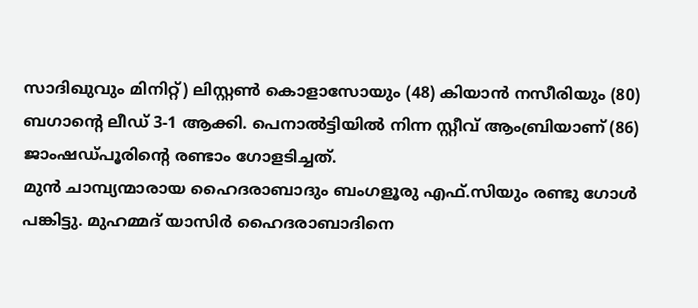സാദിഖുവും മിനിറ്റ്) ലിസ്റ്റണ്‍ കൊളാസോയും (48) കിയാന്‍ നസീരിയും (80) ബഗാന്റെ ലീഡ് 3-1 ആക്കി. പെനാല്‍ട്ടിയില്‍ നിന്ന സ്റ്റീവ് ആംബ്രിയാണ് (86) ജാംഷഡ്പൂരിന്റെ രണ്ടാം ഗോളടിച്ചത്.
മുന്‍ ചാമ്പ്യന്മാരായ ഹൈദരാബാദും ബംഗളൂരു എഫ്.സിയും രണ്ടു ഗോള്‍ പങ്കിട്ടു. മുഹമ്മദ് യാസിര്‍ ഹൈദരാബാദിനെ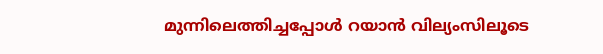മുന്നിലെത്തിച്ചപ്പോള്‍ റയാന്‍ വില്യംസിലൂടെ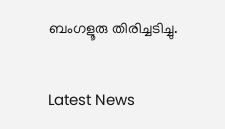ബംഗളൂരു തിരിച്ചടിച്ചു.


Latest News